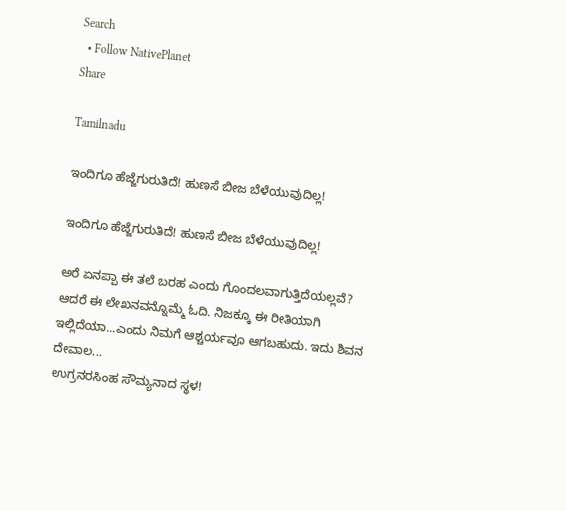Search
  • Follow NativePlanet
Share

Tamilnadu

ಇಂದಿಗೂ ಹೆಜ್ಜೆಗುರುತಿದೆ! ಹುಣಸೆ ಬೀಜ ಬೆಳೆಯುವುದಿಲ್ಲ!

ಇಂದಿಗೂ ಹೆಜ್ಜೆಗುರುತಿದೆ! ಹುಣಸೆ ಬೀಜ ಬೆಳೆಯುವುದಿಲ್ಲ!

ಅರೆ ಏನಪ್ಪಾ ಈ ತಲೆ ಬರಹ ಎಂದು ಗೊಂದಲವಾಗುತ್ತಿದೆಯಲ್ಲವೆ? ಆದರೆ ಈ ಲೇಖನವನ್ನೊಮ್ಮೆ ಓದಿ. ನಿಜಕ್ಕೂ ಈ ರೀತಿಯಾಗಿ ಇಲ್ಲಿದೆಯಾ...ಎಂದು ನಿಮಗೆ ಆಶ್ಚರ್ಯವೂ ಆಗಬಹುದು. ಇದು ಶಿವನ ದೇವಾಲ...
ಉಗ್ರನರಸಿಂಹ ಸೌಮ್ಯನಾದ ಸ್ಥಳ!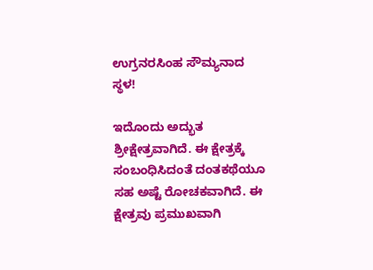ಉಗ್ರನರಸಿಂಹ ಸೌಮ್ಯನಾದ ಸ್ಥಳ!

ಇದೊಂದು ಅದ್ಭುತ ಶ್ರೀಕ್ಷೇತ್ರವಾಗಿದೆ. ಈ ಕ್ಷೇತ್ರಕ್ಕೆ ಸಂಬಂಧಿಸಿದಂತೆ ದಂತಕಥೆಯೂ ಸಹ ಅಷ್ಟೆ ರೋಚಕವಾಗಿದೆ. ಈ ಕ್ಷೇತ್ರವು ಪ್ರಮುಖವಾಗಿ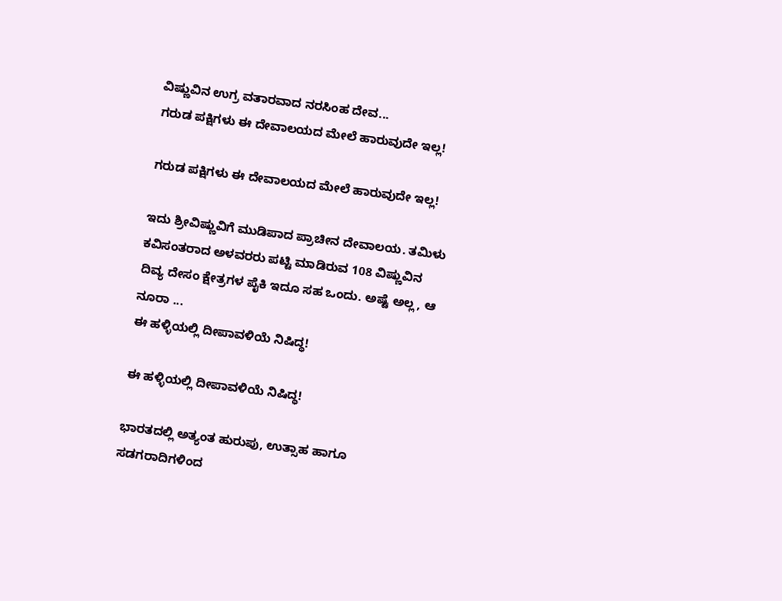ವಿಷ್ಣುವಿನ ಉಗ್ರ ವತಾರವಾದ ನರಸಿಂಹ ದೇವ...
ಗರುಡ ಪಕ್ಷಿಗಳು ಈ ದೇವಾಲಯದ ಮೇಲೆ ಹಾರುವುದೇ ಇಲ್ಲ!

ಗರುಡ ಪಕ್ಷಿಗಳು ಈ ದೇವಾಲಯದ ಮೇಲೆ ಹಾರುವುದೇ ಇಲ್ಲ!

ಇದು ಶ್ರೀವಿಷ್ಣುವಿಗೆ ಮುಡಿಪಾದ ಪ್ರಾಚೀನ ದೇವಾಲಯ. ತಮಿಳು ಕವಿಸಂತರಾದ ಅಳವರರು ಪಟ್ಟಿ ಮಾಡಿರುವ 108 ವಿಷ್ಣುವಿನ ದಿವ್ಯ ದೇಸಂ ಕ್ಷೇತ್ರಗಳ ಪೈಕಿ ಇದೂ ಸಹ ಒಂದು. ಅಷ್ಟೆ ಅಲ್ಲ, ಆ ನೂರಾ ...
ಈ ಹಳ್ಳಿಯಲ್ಲಿ ದೀಪಾವಳಿಯೆ ನಿಷಿದ್ಧ!

ಈ ಹಳ್ಳಿಯಲ್ಲಿ ದೀಪಾವಳಿಯೆ ನಿಷಿದ್ಧ!

ಭಾರತದಲ್ಲಿ ಅತ್ಯಂತ ಹುರುಪು, ಉತ್ಸಾಹ ಹಾಗೂ ಸಡಗರಾದಿಗಳಿಂದ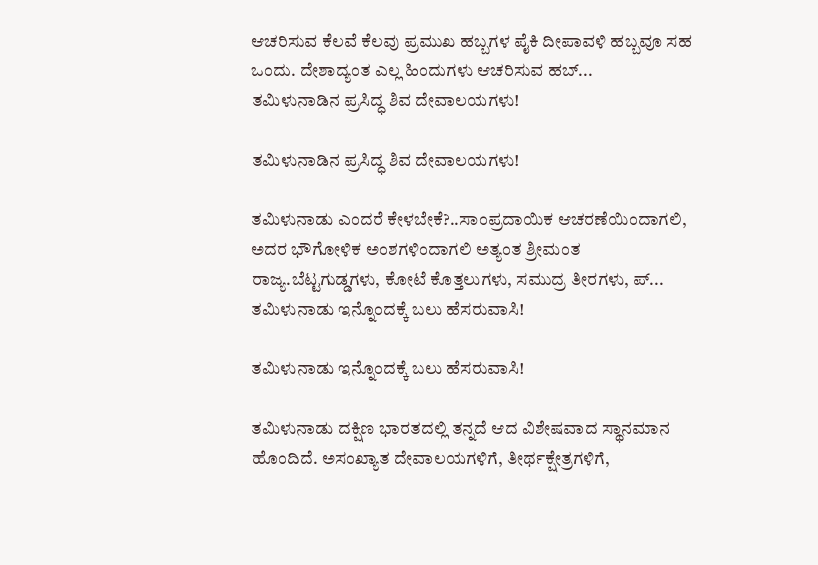ಆಚರಿಸುವ ಕೆಲವೆ ಕೆಲವು ಪ್ರಮುಖ ಹಬ್ಬಗಳ ಪೈಕಿ ದೀಪಾವಳಿ ಹಬ್ಬವೂ ಸಹ ಒಂದು. ದೇಶಾದ್ಯಂತ ಎಲ್ಲ ಹಿಂದುಗಳು ಆಚರಿಸುವ ಹಬ್...
ತಮಿಳುನಾಡಿನ ಪ್ರಸಿದ್ಧ ಶಿವ ದೇವಾಲಯಗಳು!

ತಮಿಳುನಾಡಿನ ಪ್ರಸಿದ್ಧ ಶಿವ ದೇವಾಲಯಗಳು!

ತಮಿಳುನಾಡು ಎಂದರೆ ಕೇಳಬೇಕೆ?..ಸಾಂಪ್ರದಾಯಿಕ ಆಚರಣೆಯಿಂದಾಗಲಿ, ಅದರ ಭೌಗೋಳಿಕ ಅಂಶಗಳಿಂದಾಗಲಿ ಅತ್ಯಂತ ಶ್ರೀಮಂತ ರಾಜ್ಯ.ಬೆಟ್ಟಗುಡ್ಡಗಳು, ಕೋಟೆ ಕೊತ್ತಲುಗಳು, ಸಮುದ್ರ ತೀರಗಳು, ಪ್...
ತಮಿಳುನಾಡು ಇನ್ನೊಂದಕ್ಕೆ ಬಲು ಹೆಸರುವಾಸಿ!

ತಮಿಳುನಾಡು ಇನ್ನೊಂದಕ್ಕೆ ಬಲು ಹೆಸರುವಾಸಿ!

ತಮಿಳುನಾಡು ದಕ್ಷಿಣ ಭಾರತದಲ್ಲಿ ತನ್ನದೆ ಆದ ವಿಶೇಷವಾದ ಸ್ಥಾನಮಾನ ಹೊಂದಿದೆ. ಅಸಂಖ್ಯಾತ ದೇವಾಲಯಗಳಿಗೆ, ತೀರ್ಥಕ್ಷೇತ್ರಗಳಿಗೆ,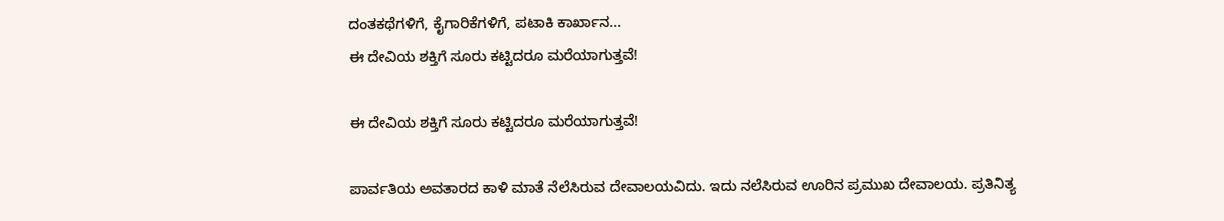ದಂತಕಥೆಗಳಿಗೆ, ಕೈಗಾರಿಕೆಗಳಿಗೆ, ಪಟಾಕಿ ಕಾರ್ಖಾನ...
ಈ ದೇವಿಯ ಶಕ್ತಿಗೆ ಸೂರು ಕಟ್ಟಿದರೂ ಮರೆಯಾಗುತ್ತವೆ!

ಈ ದೇವಿಯ ಶಕ್ತಿಗೆ ಸೂರು ಕಟ್ಟಿದರೂ ಮರೆಯಾಗುತ್ತವೆ!

ಪಾರ್ವತಿಯ ಅವತಾರದ ಕಾಳಿ ಮಾತೆ ನೆಲೆಸಿರುವ ದೇವಾಲಯವಿದು. ಇದು ನಲೆಸಿರುವ ಊರಿನ ಪ್ರಮುಖ ದೇವಾಲಯ. ಪ್ರತಿನಿತ್ಯ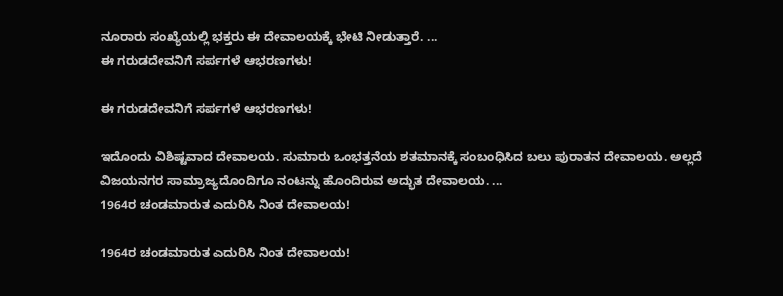ನೂರಾರು ಸಂಖ್ಯೆಯಲ್ಲಿ ಭಕ್ತರು ಈ ದೇವಾಲಯಕ್ಕೆ ಭೇಟಿ ನೀಡುತ್ತಾರೆ. ...
ಈ ಗರುಡದೇವನಿಗೆ ಸರ್ಪಗಳೆ ಆಭರಣಗಳು!

ಈ ಗರುಡದೇವನಿಗೆ ಸರ್ಪಗಳೆ ಆಭರಣಗಳು!

ಇದೊಂದು ವಿಶಿಷ್ಟವಾದ ದೇವಾಲಯ. ಸುಮಾರು ಒಂಭತ್ತನೆಯ ಶತಮಾನಕ್ಕೆ ಸಂಬಂಧಿಸಿದ ಬಲು ಪುರಾತನ ದೇವಾಲಯ. ಅಲ್ಲದೆ ವಿಜಯನಗರ ಸಾಮ್ರಾಜ್ಯದೊಂದಿಗೂ ನಂಟನ್ನು ಹೊಂದಿರುವ ಅದ್ಭುತ ದೇವಾಲಯ. ...
1964ರ ಚಂಡಮಾರುತ ಎದುರಿಸಿ ನಿಂತ ದೇವಾಲಯ!

1964ರ ಚಂಡಮಾರುತ ಎದುರಿಸಿ ನಿಂತ ದೇವಾಲಯ!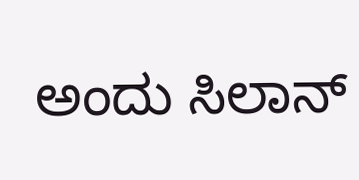ಅಂದು ಸಿಲಾನ್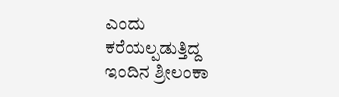ಎಂದು ಕರೆಯಲ್ಪಡುತ್ತಿದ್ದ ಇಂದಿನ ಶ್ರೀಲಂಕಾ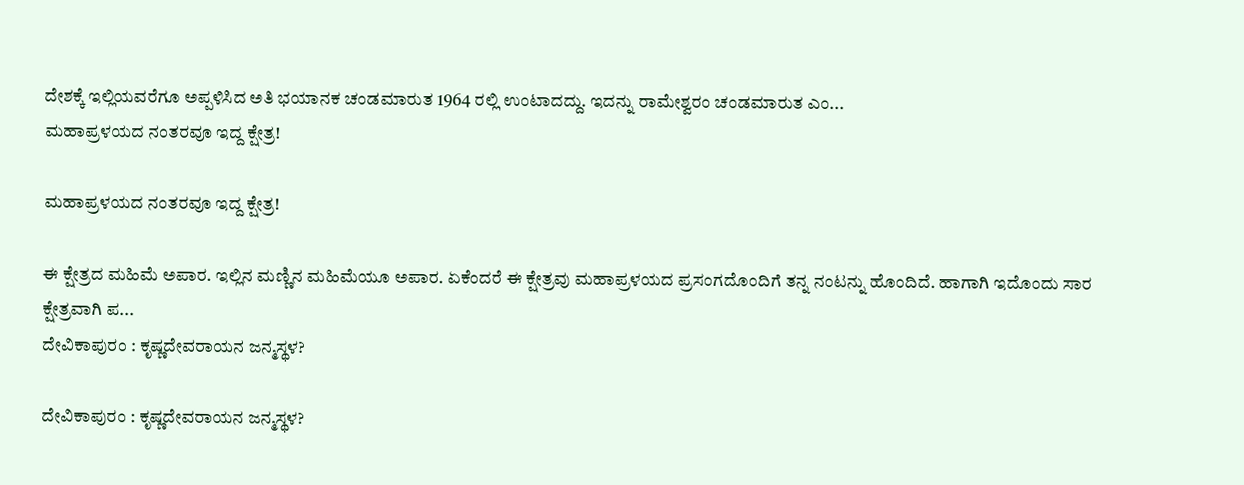ದೇಶಕ್ಕೆ ಇಲ್ಲಿಯವರೆಗೂ ಅಪ್ಪಳಿಸಿದ ಅತಿ ಭಯಾನಕ ಚಂಡಮಾರುತ 1964 ರಲ್ಲಿ ಉಂಟಾದದ್ದು. ಇದನ್ನು ರಾಮೇಶ್ವರಂ ಚಂಡಮಾರುತ ಎಂ...
ಮಹಾಪ್ರಳಯದ ನಂತರವೂ ಇದ್ದ ಕ್ಷೇತ್ರ!

ಮಹಾಪ್ರಳಯದ ನಂತರವೂ ಇದ್ದ ಕ್ಷೇತ್ರ!

ಈ ಕ್ಷೇತ್ರದ ಮಹಿಮೆ ಅಪಾರ. ಇಲ್ಲಿನ ಮಣ್ಣಿನ ಮಹಿಮೆಯೂ ಅಪಾರ. ಏಕೆಂದರೆ ಈ ಕ್ಷೇತ್ರವು ಮಹಾಪ್ರಳಯದ ಪ್ರಸಂಗದೊಂದಿಗೆ ತನ್ನ ನಂಟನ್ನು ಹೊಂದಿದೆ. ಹಾಗಾಗಿ ಇದೊಂದು ಸಾರ ಕ್ಷೇತ್ರವಾಗಿ ಪ...
ದೇವಿಕಾಪುರಂ : ಕೃಷ್ಣದೇವರಾಯನ ಜನ್ಮಸ್ಥಳ?

ದೇವಿಕಾಪುರಂ : ಕೃಷ್ಣದೇವರಾಯನ ಜನ್ಮಸ್ಥಳ?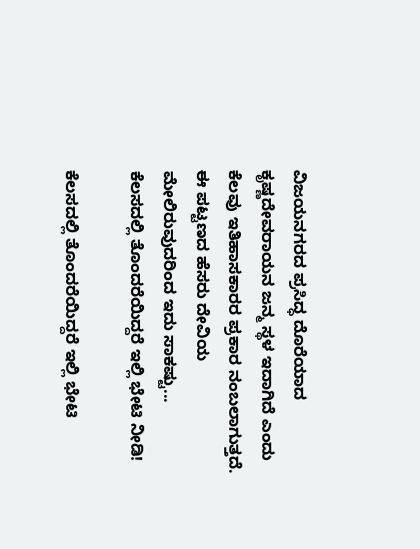ವಿಜಯನಗರದ ಪ್ರಸಿದ್ಧ ದೊರೆಯಾದ ಕೃಷ್ಣದೇವರಾಯನ ಜನ್ಮ ಸ್ಥಳ ಇದಾಗಿದೆ ಎಂದು ಕೆಲವು ಇತಿಹಾಸಕಾರರ ಪ್ರಕಾರ ನಂಬಲಾಗುತ್ತದೆ. ಈ ಪಟ್ಟಣದ ಹೆಸರು ದೇವಿಯ ಮೇಲಿರುವುದರಿಂದ ಇದು ಸಾಕಷ್ಟು...
ಕೆಲಸದಲ್ಲಿ ತೊಂದರೆಯಿದ್ದರೆ ಇಲ್ಲಿ ಭೇಟಿ ನೀಡಿ!

ಕೆಲಸದಲ್ಲಿ ತೊಂದರೆಯಿದ್ದರೆ ಇಲ್ಲಿ ಭೇಟಿ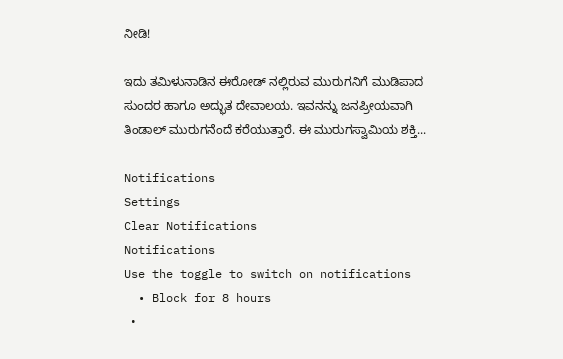ನೀಡಿ!

ಇದು ತಮಿಳುನಾಡಿನ ಈರೋಡ್ ನಲ್ಲಿರುವ ಮುರುಗನಿಗೆ ಮುಡಿಪಾದ ಸುಂದರ ಹಾಗೂ ಅದ್ಭುತ ದೇವಾಲಯ. ಇವನನ್ನು ಜನಪ್ರೀಯವಾಗಿ ತಿಂಡಾಲ್ ಮುರುಗನೆಂದೆ ಕರೆಯುತ್ತಾರೆ. ಈ ಮುರುಗಸ್ವಾಮಿಯ ಶಕ್ತಿ...

Notifications
Settings
Clear Notifications
Notifications
Use the toggle to switch on notifications
  • Block for 8 hours
  •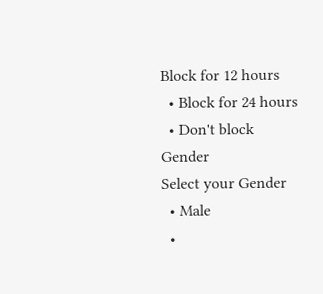Block for 12 hours
  • Block for 24 hours
  • Don't block
Gender
Select your Gender
  • Male
  •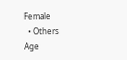Female
  • Others
Age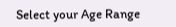Select your Age Range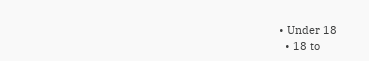• Under 18
  • 18 to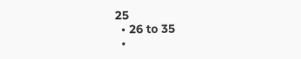25
  • 26 to 35
  •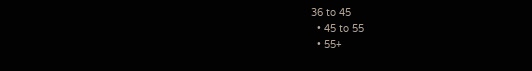36 to 45
  • 45 to 55
  • 55+